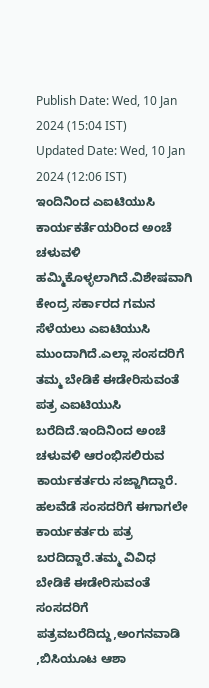Publish Date: Wed, 10 Jan 2024 (15:04 IST)
Updated Date: Wed, 10 Jan 2024 (12:06 IST)
ಇಂದಿನಿಂದ ಎಐಟಿಯುಸಿ ಕಾರ್ಯಕರ್ತೆಯರಿಂದ ಅಂಚೆ ಚಳುವಳಿ ಹಮ್ಮಿಕೊಳ್ಳಲಾಗಿದೆ.ವಿಶೇಷವಾಗಿ ಕೇಂದ್ರ ಸರ್ಕಾರದ ಗಮನ ಸೆಳೆಯಲು ಎಐಟಿಯುಸಿ ಮುಂದಾಗಿದೆ.ಎಲ್ಲಾ ಸಂಸದರಿಗೆ ತಮ್ಮ ಬೇಡಿಕೆ ಈಡೇರಿಸುವಂತೆ ಪತ್ರ ಎಐಟಿಯುಸಿ ಬರೆದಿದೆ.ಇಂದಿನಿಂದ ಅಂಚೆ ಚಳುವಳಿ ಆರಂಭಿಸಲಿರುವ ಕಾರ್ಯಕರ್ತರು ಸಜ್ಜಾಗಿದ್ದಾರೆ.
ಹಲವೆಡೆ ಸಂಸದರಿಗೆ ಈಗಾಗಲೇ ಕಾರ್ಯಕರ್ತರು ಪತ್ರ ಬರದಿದ್ದಾರೆ.ತಮ್ಮ ವಿವಿಧ ಬೇಡಿಕೆ ಈಡೇರಿಸುವಂತೆ ಸಂಸದರಿಗೆ ಪತ್ರವಬರೆದಿದ್ದು,ಅಂಗನವಾಡಿ ,ಬಿಸಿಯೂಟ ಆಶಾ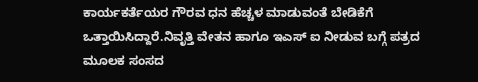ಕಾರ್ಯಕರ್ತೆಯರ ಗೌರವ ಧನ ಹೆಚ್ಚಳ ಮಾಡುವಂತೆ ಬೇಡಿಕೆಗೆ ಒತ್ತಾಯಿಸಿದ್ದಾರೆ.ನಿವೃತ್ತಿ ವೇತನ ಹಾಗೂ ಇಎಸ್ ಐ ನೀಡುವ ಬಗ್ಗೆ ಪತ್ರದ ಮೂಲಕ ಸಂಸದ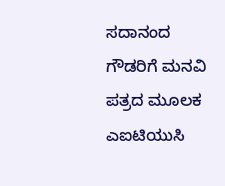ಸದಾನಂದ ಗೌಡರಿಗೆ ಮನವಿ ಪತ್ರದ ಮೂಲಕ ಎಐಟಿಯುಸಿ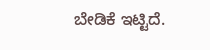ಬೇಡಿಕೆ ಇಟ್ಟಿದೆ.